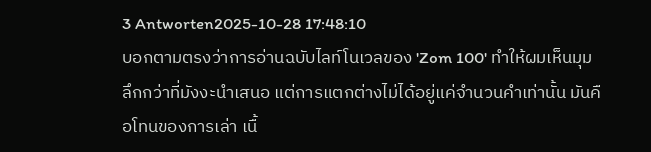3 Antworten2025-10-28 17:48:10
บอกตามตรงว่าการอ่านฉบับไลท์โนเวลของ 'Zom 100' ทำให้ผมเห็นมุมลึกกว่าที่มังงะนำเสนอ แต่การแตกต่างไม่ได้อยู่แค่จำนวนคำเท่านั้น มันคือโทนของการเล่า เนื้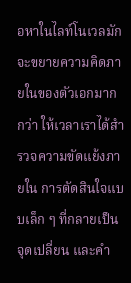อหาในไลท์โนเวลมักจะขยายความคิดภายในของตัวเอกมากกว่า ให้เวลาเราได้สำรวจความขัดแย้งภายใน การตัดสินใจแบบเล็ก ๆ ที่กลายเป็นจุดเปลี่ยน และคำ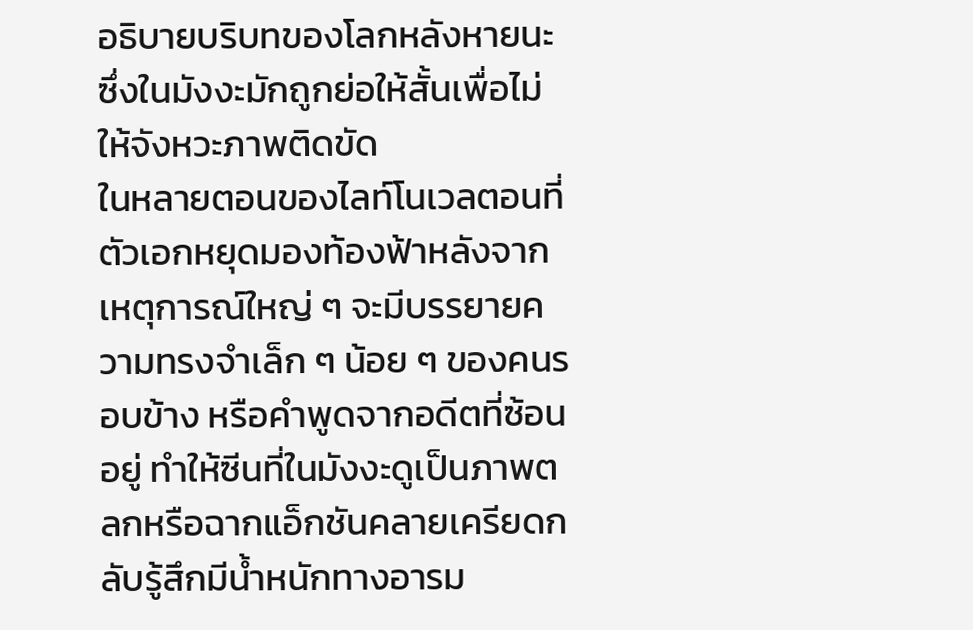อธิบายบริบทของโลกหลังหายนะซึ่งในมังงะมักถูกย่อให้สั้นเพื่อไม่ให้จังหวะภาพติดขัด
ในหลายตอนของไลท์โนเวลตอนที่ตัวเอกหยุดมองท้องฟ้าหลังจากเหตุการณ์ใหญ่ ๆ จะมีบรรยายความทรงจำเล็ก ๆ น้อย ๆ ของคนรอบข้าง หรือคำพูดจากอดีตที่ซ้อนอยู่ ทำให้ซีนที่ในมังงะดูเป็นภาพตลกหรือฉากแอ็กชันคลายเครียดกลับรู้สึกมีน้ำหนักทางอารม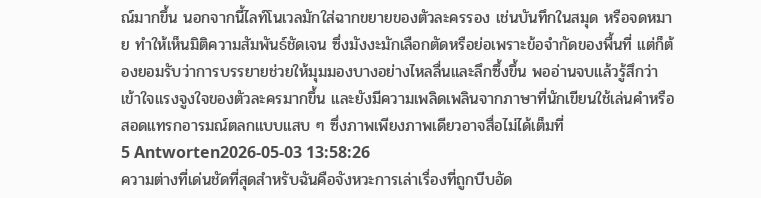ณ์มากขึ้น นอกจากนี้ไลท์โนเวลมักใส่ฉากขยายของตัวละครรอง เช่นบันทึกในสมุด หรือจดหมาย ทำให้เห็นมิติความสัมพันธ์ชัดเจน ซึ่งมังงะมักเลือกตัดหรือย่อเพราะข้อจำกัดของพื้นที่ แต่ก็ต้องยอมรับว่าการบรรยายช่วยให้มุมมองบางอย่างไหลลื่นและลึกซึ้งขึ้น พออ่านจบแล้วรู้สึกว่าเข้าใจแรงจูงใจของตัวละครมากขึ้น และยังมีความเพลิดเพลินจากภาษาที่นักเขียนใช้เล่นคำหรือสอดแทรกอารมณ์ตลกแบบแสบ ๆ ซึ่งภาพเพียงภาพเดียวอาจสื่อไม่ได้เต็มที่
5 Antworten2026-05-03 13:58:26
ความต่างที่เด่นชัดที่สุดสำหรับฉันคือจังหวะการเล่าเรื่องที่ถูกบีบอัด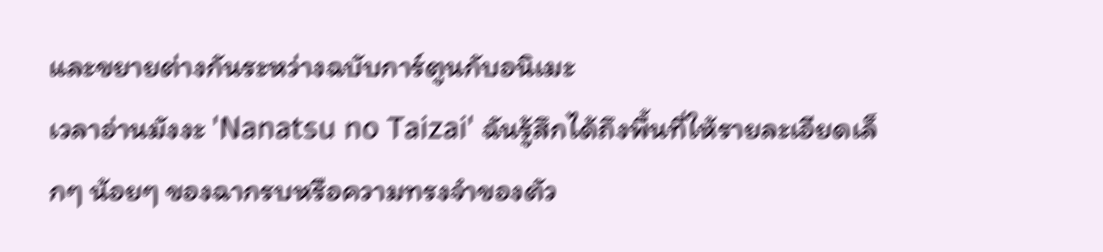และขยายต่างกันระหว่างฉบับการ์ตูนกับอนิเมะ
เวลาอ่านมังงะ 'Nanatsu no Taizai' ฉันรู้สึกได้ถึงพื้นที่ให้รายละเอียดเล็กๆ น้อยๆ ของฉากรบหรือความทรงจำของตัว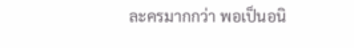ละครมากกว่า พอเป็นอนิ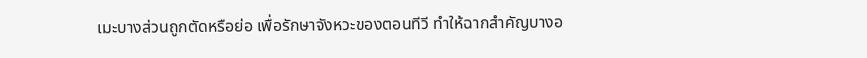เมะบางส่วนถูกตัดหรือย่อ เพื่อรักษาจังหวะของตอนทีวี ทำให้ฉากสำคัญบางอ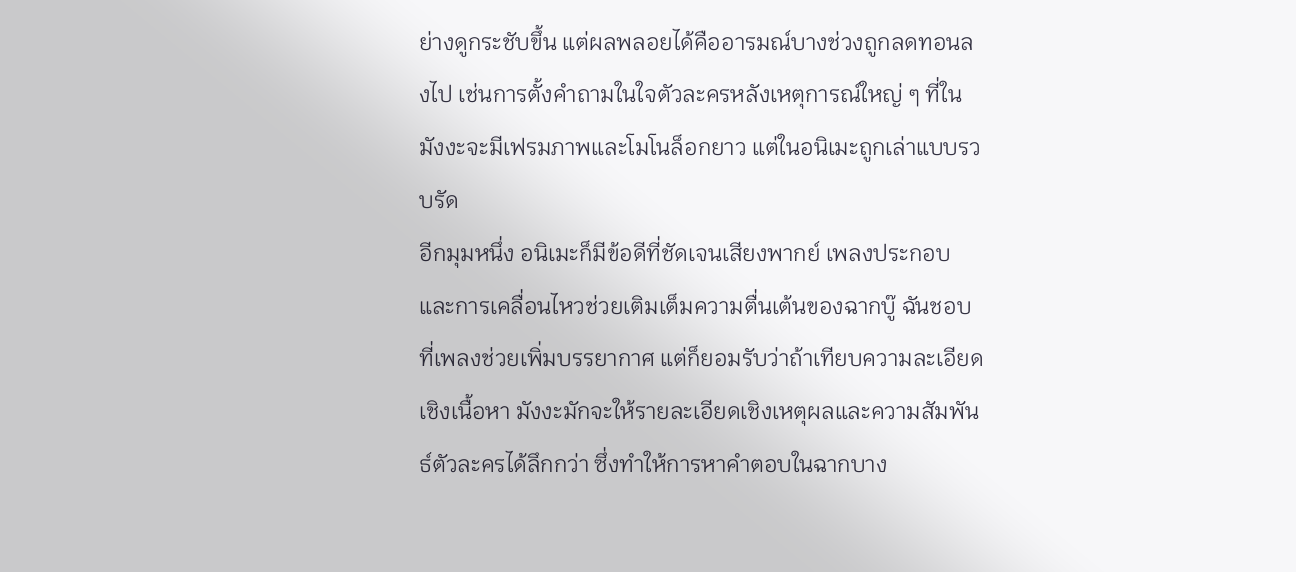ย่างดูกระชับขึ้น แต่ผลพลอยได้คืออารมณ์บางช่วงถูกลดทอนลงไป เช่นการตั้งคำถามในใจตัวละครหลังเหตุการณ์ใหญ่ ๆ ที่ในมังงะจะมีเฟรมภาพและโมโนล็อกยาว แต่ในอนิเมะถูกเล่าแบบรวบรัด
อีกมุมหนึ่ง อนิเมะก็มีข้อดีที่ชัดเจนเสียงพากย์ เพลงประกอบ และการเคลื่อนไหวช่วยเติมเต็มความตื่นเต้นของฉากบู๊ ฉันชอบที่เพลงช่วยเพิ่มบรรยากาศ แต่ก็ยอมรับว่าถ้าเทียบความละเอียดเชิงเนื้อหา มังงะมักจะให้รายละเอียดเชิงเหตุผลและความสัมพันธ์ตัวละครได้ลึกกว่า ซึ่งทำให้การหาคำตอบในฉากบาง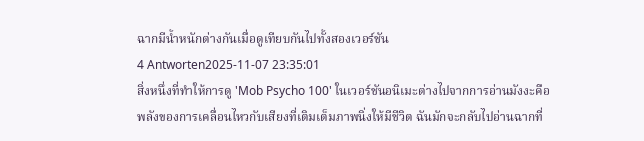ฉากมีน้ำหนักต่างกันเมื่อดูเทียบกันไปทั้งสองเวอร์ชัน
4 Antworten2025-11-07 23:35:01
สิ่งหนึ่งที่ทำให้การดู 'Mob Psycho 100' ในเวอร์ชันอนิเมะต่างไปจากการอ่านมังงะคือพลังของการเคลื่อนไหวกับเสียงที่เติมเต็มภาพนิ่งให้มีชีวิต ฉันมักจะกลับไปอ่านฉากที่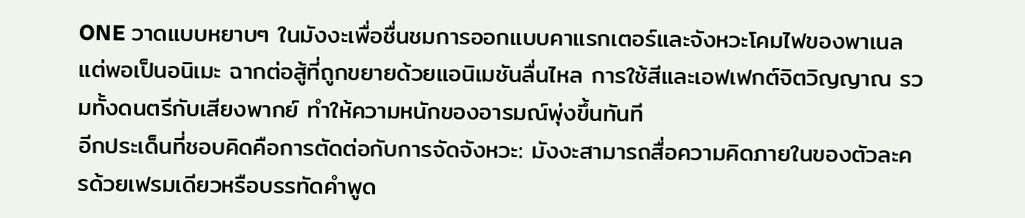ONE วาดแบบหยาบๆ ในมังงะเพื่อชื่นชมการออกแบบคาแรกเตอร์และจังหวะโคมไฟของพาเนล แต่พอเป็นอนิเมะ ฉากต่อสู้ที่ถูกขยายด้วยแอนิเมชันลื่นไหล การใช้สีและเอฟเฟกต์จิตวิญญาณ รวมทั้งดนตรีกับเสียงพากย์ ทำให้ความหนักของอารมณ์พุ่งขึ้นทันที
อีกประเด็นที่ชอบคิดคือการตัดต่อกับการจัดจังหวะ: มังงะสามารถสื่อความคิดภายในของตัวละครด้วยเฟรมเดียวหรือบรรทัดคำพูด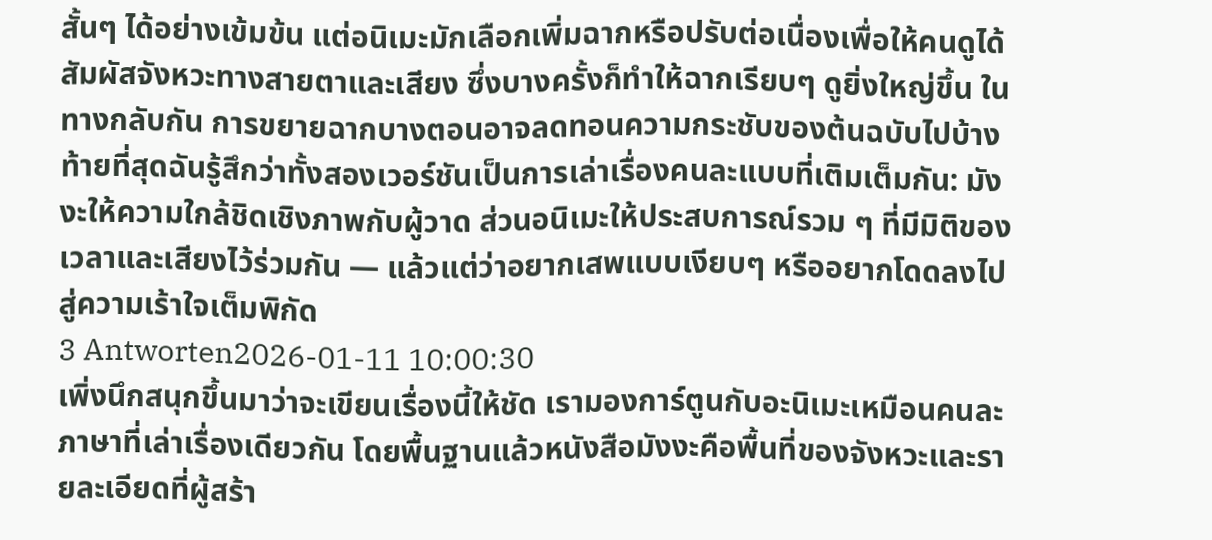สั้นๆ ได้อย่างเข้มข้น แต่อนิเมะมักเลือกเพิ่มฉากหรือปรับต่อเนื่องเพื่อให้คนดูได้สัมผัสจังหวะทางสายตาและเสียง ซึ่งบางครั้งก็ทำให้ฉากเรียบๆ ดูยิ่งใหญ่ขึ้น ในทางกลับกัน การขยายฉากบางตอนอาจลดทอนความกระชับของต้นฉบับไปบ้าง
ท้ายที่สุดฉันรู้สึกว่าทั้งสองเวอร์ชันเป็นการเล่าเรื่องคนละแบบที่เติมเต็มกัน: มังงะให้ความใกล้ชิดเชิงภาพกับผู้วาด ส่วนอนิเมะให้ประสบการณ์รวม ๆ ที่มีมิติของเวลาและเสียงไว้ร่วมกัน — แล้วแต่ว่าอยากเสพแบบเงียบๆ หรืออยากโดดลงไปสู่ความเร้าใจเต็มพิกัด
3 Antworten2026-01-11 10:00:30
เพิ่งนึกสนุกขึ้นมาว่าจะเขียนเรื่องนี้ให้ชัด เรามองการ์ตูนกับอะนิเมะเหมือนคนละภาษาที่เล่าเรื่องเดียวกัน โดยพื้นฐานแล้วหนังสือมังงะคือพื้นที่ของจังหวะและรายละเอียดที่ผู้สร้า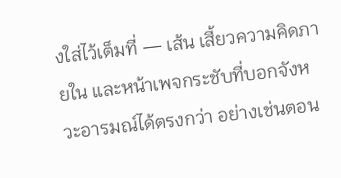งใส่ไว้เต็มที่ — เส้น เสี้ยวความคิดภายใน และหน้าเพจกระชับที่บอกจังหวะอารมณ์ได้ตรงกว่า อย่างเช่นตอน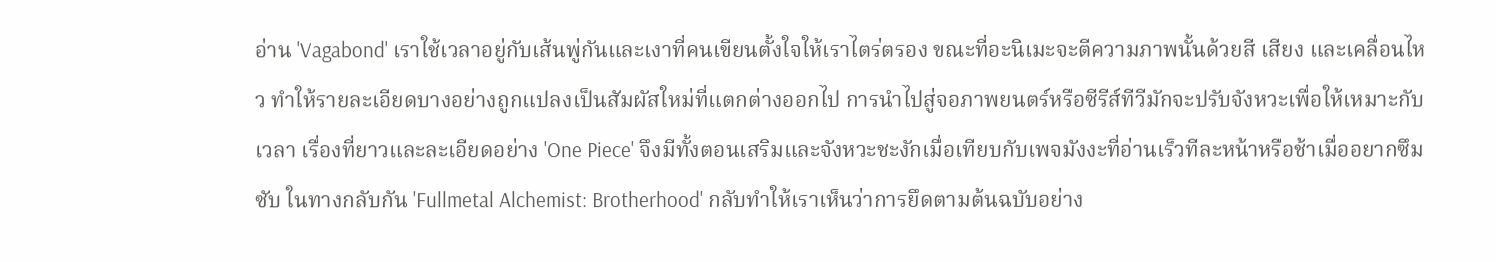อ่าน 'Vagabond' เราใช้เวลาอยู่กับเส้นพู่กันและเงาที่คนเขียนตั้งใจให้เราไตร่ตรอง ขณะที่อะนิเมะจะตีความภาพนั้นด้วยสี เสียง และเคลื่อนไหว ทำให้รายละเอียดบางอย่างถูกแปลงเป็นสัมผัสใหม่ที่แตกต่างออกไป การนำไปสู่จอภาพยนตร์หรือซีรีส์ทีวีมักจะปรับจังหวะเพื่อให้เหมาะกับเวลา เรื่องที่ยาวและละเอียดอย่าง 'One Piece' จึงมีทั้งตอนเสริมและจังหวะชะงักเมื่อเทียบกับเพจมังงะที่อ่านเร็วทีละหน้าหรือช้าเมื่ออยากซึมซับ ในทางกลับกัน 'Fullmetal Alchemist: Brotherhood' กลับทำให้เราเห็นว่าการยึดตามต้นฉบับอย่าง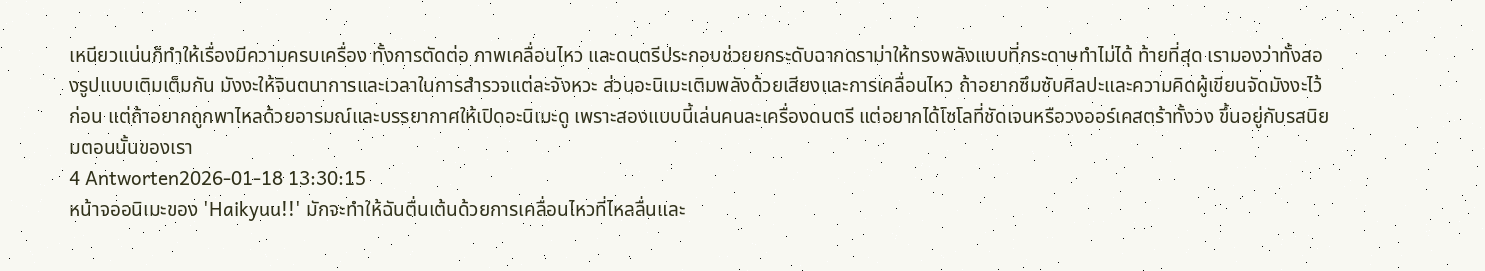เหนียวแน่นก็ทำให้เรื่องมีความครบเครื่อง ทั้งการตัดต่อ ภาพเคลื่อนไหว และดนตรีประกอบช่วยยกระดับฉากดราม่าให้ทรงพลังแบบที่กระดาษทำไม่ได้ ท้ายที่สุด เรามองว่าทั้งสองรูปแบบเติมเต็มกัน มังงะให้จินตนาการและเวลาในการสำรวจแต่ละจังหวะ ส่วนอะนิเมะเติมพลังด้วยเสียงและการเคลื่อนไหว ถ้าอยากซึมซับศิลปะและความคิดผู้เขียนจัดมังงะไว้ก่อน แต่ถ้าอยากถูกพาไหลด้วยอารมณ์และบรรยากาศให้เปิดอะนิเมะดู เพราะสองแบบนี้เล่นคนละเครื่องดนตรี แต่อยากได้โซโลที่ชัดเจนหรือวงออร์เคสตร้าทั้งวง ขึ้นอยู่กับรสนิยมตอนนั้นของเรา
4 Antworten2026-01-18 13:30:15
หน้าจออนิเมะของ 'Haikyuu!!' มักจะทำให้ฉันตื่นเต้นด้วยการเคลื่อนไหวที่ไหลลื่นและ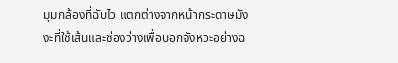มุมกล้องที่ฉับไว แตกต่างจากหน้ากระดาษมังงะที่ใช้เส้นและช่องว่างเพื่อบอกจังหวะอย่างฉ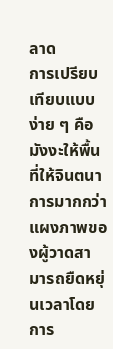ลาด
การเปรียบเทียบแบบง่าย ๆ คือมังงะให้พื้นที่ให้จินตนาการมากกว่า แผงภาพของผู้วาดสามารถยืดหยุ่นเวลาโดยการ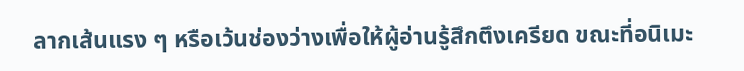ลากเส้นแรง ๆ หรือเว้นช่องว่างเพื่อให้ผู้อ่านรู้สึกตึงเครียด ขณะที่อนิเมะ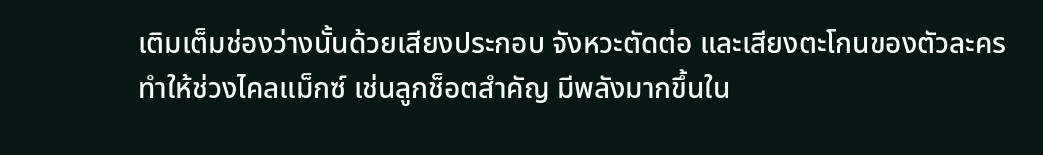เติมเต็มช่องว่างนั้นด้วยเสียงประกอบ จังหวะตัดต่อ และเสียงตะโกนของตัวละคร ทำให้ช่วงไคลแม็กซ์ เช่นลูกช็อตสำคัญ มีพลังมากขึ้นใน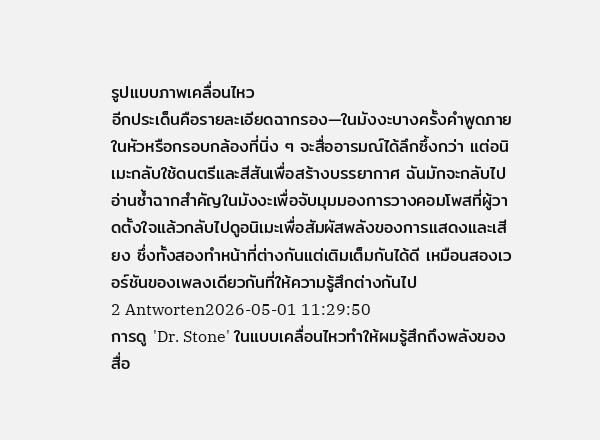รูปแบบภาพเคลื่อนไหว
อีกประเด็นคือรายละเอียดฉากรอง—ในมังงะบางครั้งคำพูดภายในหัวหรือกรอบกล้องที่นิ่ง ๆ จะสื่ออารมณ์ได้ลึกซึ้งกว่า แต่อนิเมะกลับใช้ดนตรีและสีสันเพื่อสร้างบรรยากาศ ฉันมักจะกลับไปอ่านซ้ำฉากสำคัญในมังงะเพื่อจับมุมมองการวางคอมโพสที่ผู้วาดตั้งใจแล้วกลับไปดูอนิเมะเพื่อสัมผัสพลังของการแสดงและเสียง ซึ่งทั้งสองทำหน้าที่ต่างกันแต่เติมเต็มกันได้ดี เหมือนสองเวอร์ชันของเพลงเดียวกันที่ให้ความรู้สึกต่างกันไป
2 Antworten2026-05-01 11:29:50
การดู 'Dr. Stone' ในแบบเคลื่อนไหวทำให้ผมรู้สึกถึงพลังของสื่อ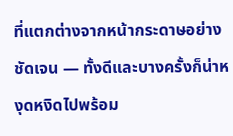ที่แตกต่างจากหน้ากระดาษอย่างชัดเจน — ทั้งดีและบางครั้งก็น่าหงุดหงิดไปพร้อม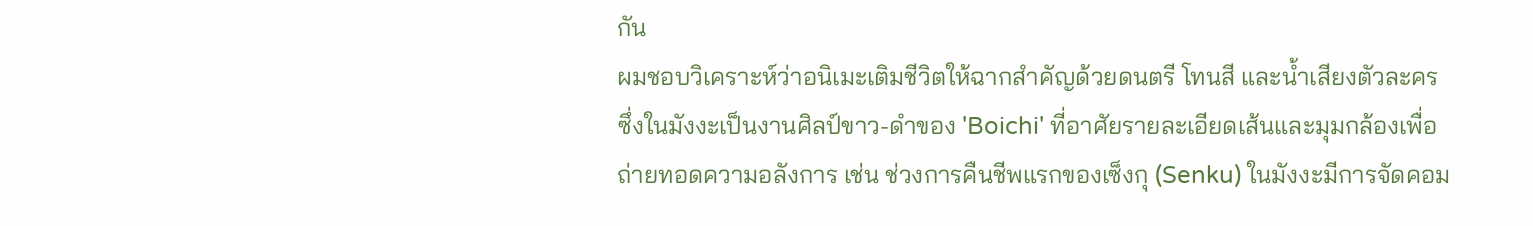กัน
ผมชอบวิเคราะห์ว่าอนิเมะเติมชีวิตให้ฉากสำคัญด้วยดนตรี โทนสี และน้ำเสียงตัวละคร ซึ่งในมังงะเป็นงานศิลป์ขาว-ดำของ 'Boichi' ที่อาศัยรายละเอียดเส้นและมุมกล้องเพื่อถ่ายทอดความอลังการ เช่น ช่วงการคืนชีพแรกของเซ็งกุ (Senku) ในมังงะมีการจัดคอม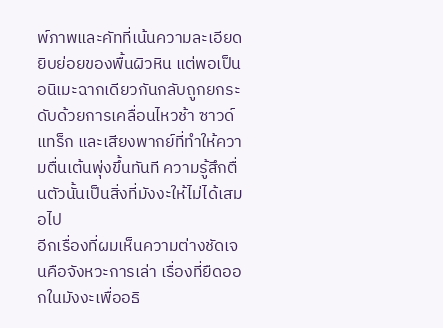พ์ภาพและคัทที่เน้นความละเอียดยิบย่อยของพื้นผิวหิน แต่พอเป็นอนิเมะฉากเดียวกันกลับถูกยกระดับด้วยการเคลื่อนไหวช้า ซาวด์แทร็ก และเสียงพากย์ที่ทำให้ความตื่นเต้นพุ่งขึ้นทันที ความรู้สึกตื่นตัวนั้นเป็นสิ่งที่มังงะให้ไม่ได้เสมอไป
อีกเรื่องที่ผมเห็นความต่างชัดเจนคือจังหวะการเล่า เรื่องที่ยืดออกในมังงะเพื่ออธิ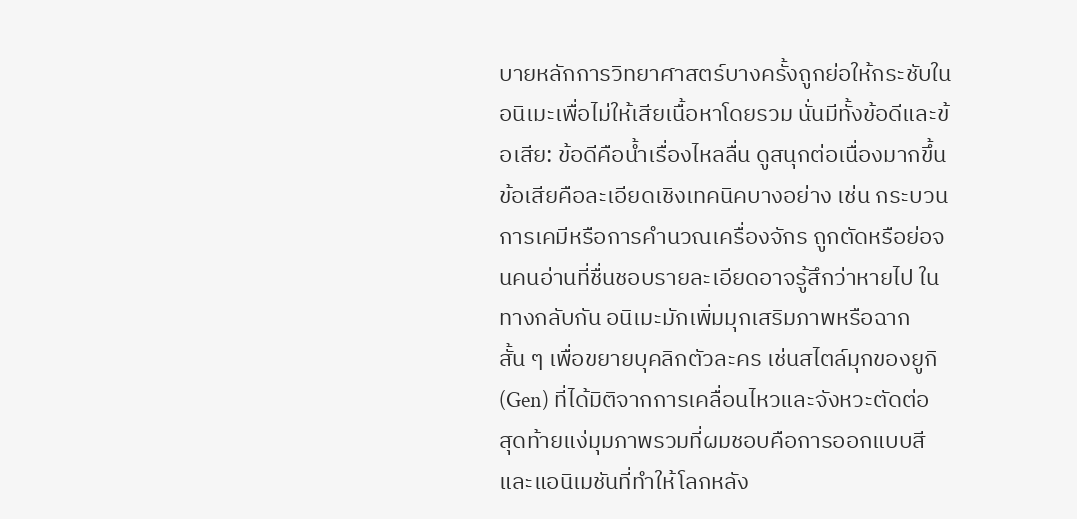บายหลักการวิทยาศาสตร์บางครั้งถูกย่อให้กระชับในอนิเมะเพื่อไม่ให้เสียเนื้อหาโดยรวม นั่นมีทั้งข้อดีและข้อเสีย: ข้อดีคือน้ำเรื่องไหลลื่น ดูสนุกต่อเนื่องมากขึ้น ข้อเสียคือละเอียดเชิงเทคนิคบางอย่าง เช่น กระบวนการเคมีหรือการคำนวณเครื่องจักร ถูกตัดหรือย่อจนคนอ่านที่ชื่นชอบรายละเอียดอาจรู้สึกว่าหายไป ในทางกลับกัน อนิเมะมักเพิ่มมุกเสริมภาพหรือฉากสั้น ๆ เพื่อขยายบุคลิกตัวละคร เช่นสไตล์มุกของยูกิ (Gen) ที่ได้มิติจากการเคลื่อนไหวและจังหวะตัดต่อ
สุดท้ายแง่มุมภาพรวมที่ผมชอบคือการออกแบบสีและแอนิเมชันที่ทำให้โลกหลัง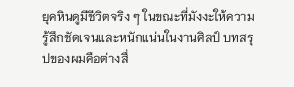ยุคหินดูมีชีวิตจริง ๆ ในขณะที่มังงะให้ความรู้สึกชัดเจนและหนักแน่นในงานศิลป์ บทสรุปของผมคือต่างสื่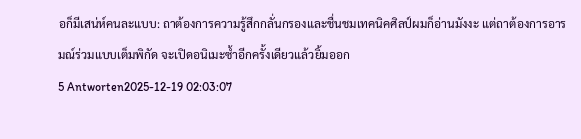อก็มีเสน่ห์คนละแบบ: ถาต้องการความรู้สึกกลั่นกรองและชื่นชมเทคนิคศิลป์ผมก็อ่านมังงะ แต่ถาต้องการอารมณ์ร่วมแบบเต็มพิกัด จะเปิดอนิเมะซ้ำอีกครั้งเดียวแล้วยิ้มออก
5 Antworten2025-12-19 02:03:07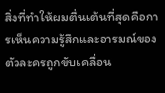สิ่งที่ทำให้ผมตื่นเต้นที่สุดคือการเห็นความรู้สึกและอารมณ์ของตัวละครถูกขับเคลื่อน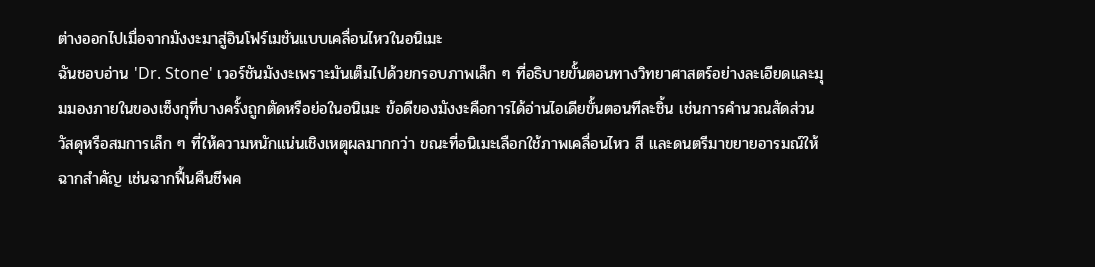ต่างออกไปเมื่อจากมังงะมาสู่อินโฟร์เมชันแบบเคลื่อนไหวในอนิเมะ
ฉันชอบอ่าน 'Dr. Stone' เวอร์ชันมังงะเพราะมันเต็มไปด้วยกรอบภาพเล็ก ๆ ที่อธิบายขั้นตอนทางวิทยาศาสตร์อย่างละเอียดและมุมมองภายในของเซ็งกุที่บางครั้งถูกตัดหรือย่อในอนิเมะ ข้อดีของมังงะคือการได้อ่านไอเดียขั้นตอนทีละชิ้น เช่นการคำนวณสัดส่วนวัสดุหรือสมการเล็ก ๆ ที่ให้ความหนักแน่นเชิงเหตุผลมากกว่า ขณะที่อนิเมะเลือกใช้ภาพเคลื่อนไหว สี และดนตรีมาขยายอารมณ์ให้ฉากสำคัญ เช่นฉากฟื้นคืนชีพค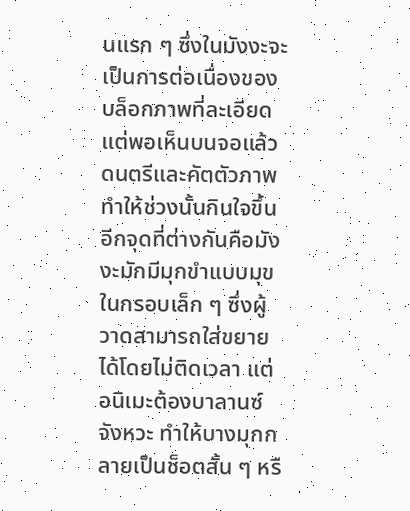นแรก ๆ ซึ่งในมังงะจะเป็นการต่อเนื่องของบล็อกภาพที่ละเอียด แต่พอเห็นบนจอแล้วดนตรีและคัตตัวภาพทำให้ช่วงนั้นกินใจขึ้น
อีกจุดที่ต่างกันคือมังงะมักมีมุกขำแบบมุขในกรอบเล็ก ๆ ซึ่งผู้วาดสามารถใส่ขยายได้โดยไม่ติดเวลา แต่อนิเมะต้องบาลานซ์จังหวะ ทำให้บางมุกกลายเป็นช็อตสั้น ๆ หรื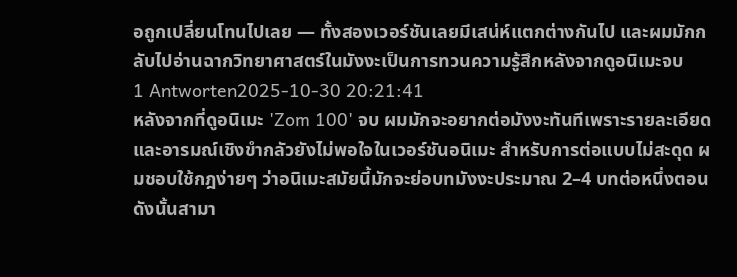อถูกเปลี่ยนโทนไปเลย — ทั้งสองเวอร์ชันเลยมีเสน่ห์แตกต่างกันไป และผมมักกลับไปอ่านฉากวิทยาศาสตร์ในมังงะเป็นการทวนความรู้สึกหลังจากดูอนิเมะจบ
1 Antworten2025-10-30 20:21:41
หลังจากที่ดูอนิเมะ 'Zom 100' จบ ผมมักจะอยากต่อมังงะทันทีเพราะรายละเอียดและอารมณ์เชิงขำกลัวยังไม่พอใจในเวอร์ชันอนิเมะ สำหรับการต่อแบบไม่สะดุด ผมชอบใช้กฎง่ายๆ ว่าอนิเมะสมัยนี้มักจะย่อบทมังงะประมาณ 2–4 บทต่อหนึ่งตอน ดังนั้นสามา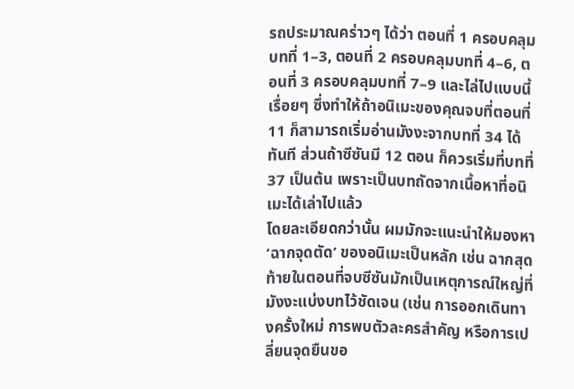รถประมาณคร่าวๆ ได้ว่า ตอนที่ 1 ครอบคลุมบทที่ 1–3, ตอนที่ 2 ครอบคลุมบทที่ 4–6, ตอนที่ 3 ครอบคลุมบทที่ 7–9 และไล่ไปแบบนี้เรื่อยๆ ซึ่งทำให้ถ้าอนิเมะของคุณจบที่ตอนที่ 11 ก็สามารถเริ่มอ่านมังงะจากบทที่ 34 ได้ทันที ส่วนถ้าซีซันมี 12 ตอน ก็ควรเริ่มที่บทที่ 37 เป็นต้น เพราะเป็นบทถัดจากเนื้อหาที่อนิเมะได้เล่าไปแล้ว
โดยละเอียดกว่านั้น ผมมักจะแนะนำให้มองหา ‘ฉากจุดตัด’ ของอนิเมะเป็นหลัก เช่น ฉากสุดท้ายในตอนที่จบซีซันมักเป็นเหตุการณ์ใหญ่ที่มังงะแบ่งบทไว้ชัดเจน (เช่น การออกเดินทางครั้งใหม่ การพบตัวละครสำคัญ หรือการเปลี่ยนจุดยืนขอ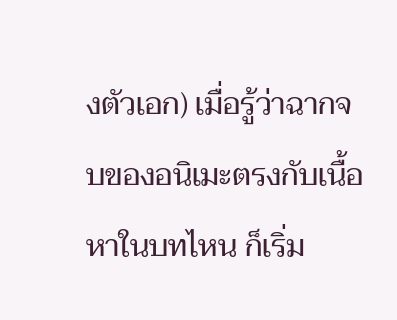งตัวเอก) เมื่อรู้ว่าฉากจบของอนิเมะตรงกับเนื้อหาในบทไหน ก็เริ่ม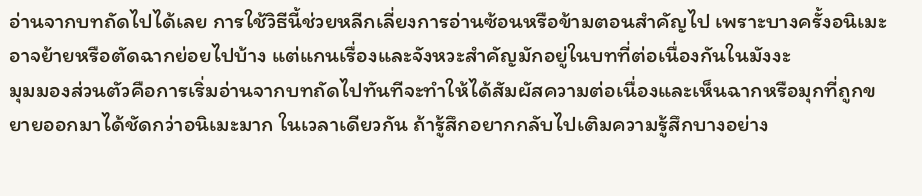อ่านจากบทถัดไปได้เลย การใช้วิธีนี้ช่วยหลีกเลี่ยงการอ่านซ้อนหรือข้ามตอนสำคัญไป เพราะบางครั้งอนิเมะอาจย้ายหรือตัดฉากย่อยไปบ้าง แต่แกนเรื่องและจังหวะสำคัญมักอยู่ในบทที่ต่อเนื่องกันในมังงะ
มุมมองส่วนตัวคือการเริ่มอ่านจากบทถัดไปทันทีจะทำให้ได้สัมผัสความต่อเนื่องและเห็นฉากหรือมุกที่ถูกขยายออกมาได้ชัดกว่าอนิเมะมาก ในเวลาเดียวกัน ถ้ารู้สึกอยากกลับไปเติมความรู้สึกบางอย่าง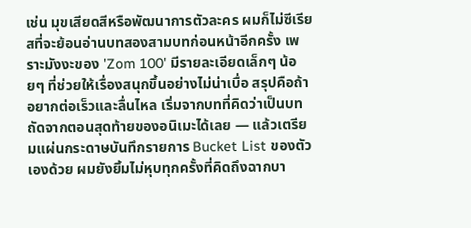เช่น มุขเสียดสีหรือพัฒนาการตัวละคร ผมก็ไม่ซีเรียสที่จะย้อนอ่านบทสองสามบทก่อนหน้าอีกครั้ง เพราะมังงะของ 'Zom 100' มีรายละเอียดเล็กๆ น้อยๆ ที่ช่วยให้เรื่องสนุกขึ้นอย่างไม่น่าเบื่อ สรุปคือถ้าอยากต่อเร็วและลื่นไหล เริ่มจากบทที่คิดว่าเป็นบทถัดจากตอนสุดท้ายของอนิเมะได้เลย — แล้วเตรียมแผ่นกระดาษบันทึกรายการ Bucket List ของตัวเองด้วย ผมยังยิ้มไม่หุบทุกครั้งที่คิดถึงฉากบา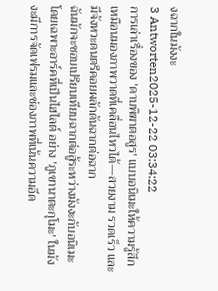งฉากในมังงะ
3 Antworten2025-12-22 03:34:22
การเล่าเรื่องของ 'ดาบพิฆาตอสูร' แบบอนิเมะให้ความรู้สึกเหมือนมองภาพวาดที่เคลื่อนไหวได้—สวยงาม รวดเร็ว และมีจังหวะดนตรีคอยผลักดันฉากต่อฉาก
ฉันมักจะชอบเปรียบเทียบฉากต่อสู้ระหว่างมังงะกับอนิเมะ โดยเฉพาะอาร์คที่เป็นไฮไลต์ อย่าง 'ภูเขานาตะกุโมะ' ในมังงะมีการจัดเฟรมและช่องภาพที่เน้นความอึด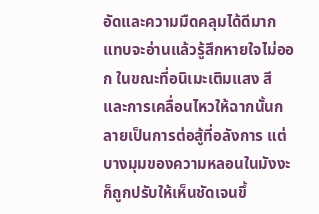อัดและความมืดคลุมได้ดีมาก แทบจะอ่านแล้วรู้สึกหายใจไม่ออก ในขณะที่อนิเมะเติมแสง สี และการเคลื่อนไหวให้ฉากนั้นกลายเป็นการต่อสู้ที่อลังการ แต่บางมุมของความหลอนในมังงะก็ถูกปรับให้เห็นชัดเจนขึ้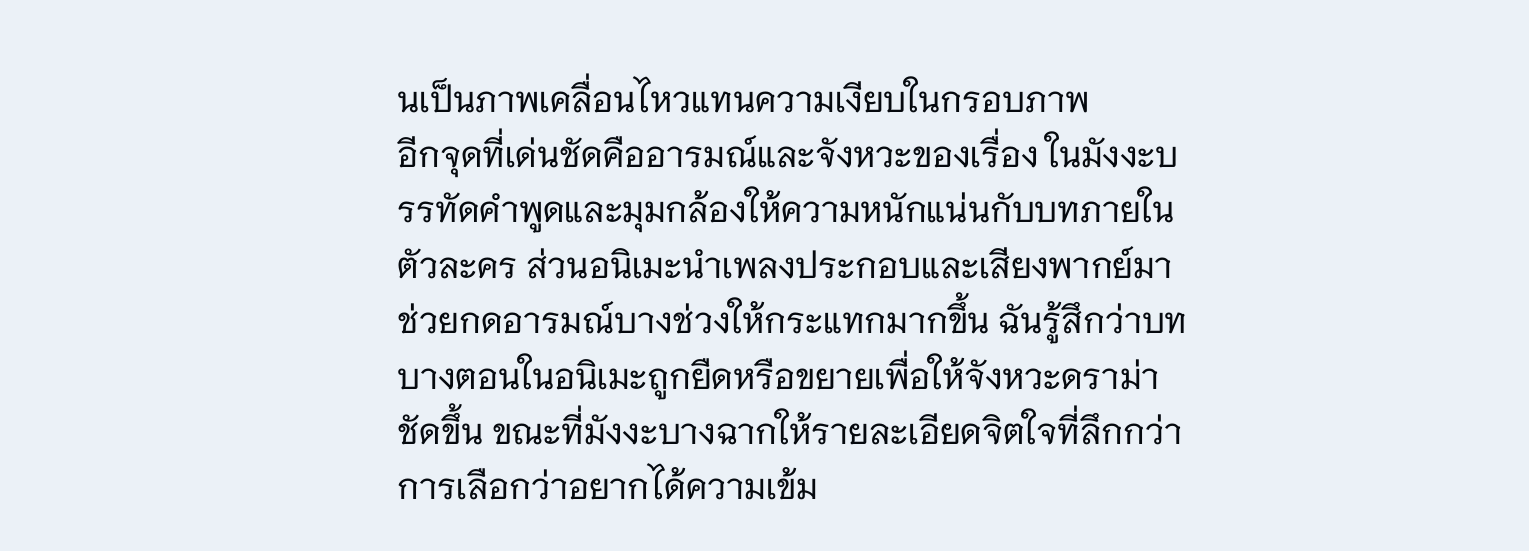นเป็นภาพเคลื่อนไหวแทนความเงียบในกรอบภาพ
อีกจุดที่เด่นชัดคืออารมณ์และจังหวะของเรื่อง ในมังงะบรรทัดคำพูดและมุมกล้องให้ความหนักแน่นกับบทภายในตัวละคร ส่วนอนิเมะนำเพลงประกอบและเสียงพากย์มาช่วยกดอารมณ์บางช่วงให้กระแทกมากขึ้น ฉันรู้สึกว่าบทบางตอนในอนิเมะถูกยืดหรือขยายเพื่อให้จังหวะดราม่าชัดขึ้น ขณะที่มังงะบางฉากให้รายละเอียดจิตใจที่ลึกกว่า การเลือกว่าอยากได้ความเข้ม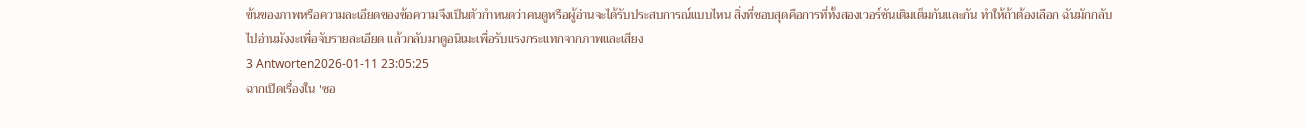ข้นของภาพหรือความละเอียดของข้อความจึงเป็นตัวกำหนดว่าคนดูหรือผู้อ่านจะได้รับประสบการณ์แบบไหน สิ่งที่ชอบสุดคือการที่ทั้งสองเวอร์ชันเติมเต็มกันและกัน ทำให้ถ้าต้องเลือก ฉันมักกลับไปอ่านมังงะเพื่อจับรายละเอียด แล้วกลับมาดูอนิเมะเพื่อรับแรงกระแทกจากภาพและเสียง
3 Antworten2026-01-11 23:05:25
ฉากเปิดเรื่องใน 'ซอ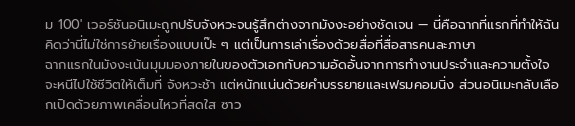ม 100' เวอร์ชันอนิเมะถูกปรับจังหวะจนรู้สึกต่างจากมังงะอย่างชัดเจน — นี่คือฉากที่แรกที่ทำให้ฉันคิดว่านี่ไม่ใช่การย้ายเรื่องแบบเป๊ะ ๆ แต่เป็นการเล่าเรื่องด้วยสื่อที่สื่อสารคนละภาษา
ฉากแรกในมังงะเน้นมุมมองภายในของตัวเอกกับความอัดอั้นจากการทำงานประจำและความตั้งใจจะหนีไปใช้ชีวิตให้เต็มที่ จังหวะช้า แต่หนักแน่นด้วยคำบรรยายและเฟรมคอมนิ่ง ส่วนอนิเมะกลับเลือกเปิดด้วยภาพเคลื่อนไหวที่สดใส ซาว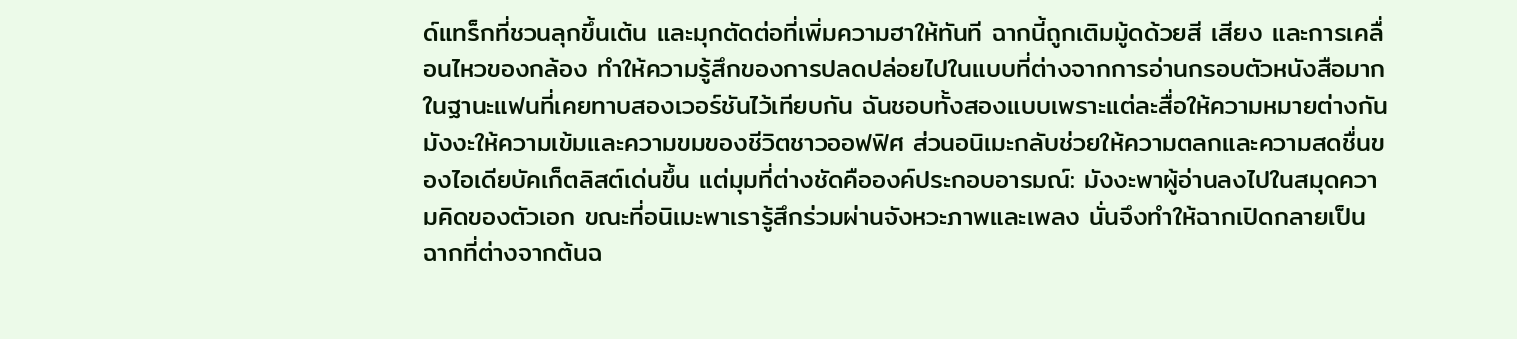ด์แทร็กที่ชวนลุกขึ้นเต้น และมุกตัดต่อที่เพิ่มความฮาให้ทันที ฉากนี้ถูกเติมมู้ดด้วยสี เสียง และการเคลื่อนไหวของกล้อง ทำให้ความรู้สึกของการปลดปล่อยไปในแบบที่ต่างจากการอ่านกรอบตัวหนังสือมาก
ในฐานะแฟนที่เคยทาบสองเวอร์ชันไว้เทียบกัน ฉันชอบทั้งสองแบบเพราะแต่ละสื่อให้ความหมายต่างกัน มังงะให้ความเข้มและความขมของชีวิตชาวออฟฟิศ ส่วนอนิเมะกลับช่วยให้ความตลกและความสดชื่นของไอเดียบัคเก็ตลิสต์เด่นขึ้น แต่มุมที่ต่างชัดคือองค์ประกอบอารมณ์: มังงะพาผู้อ่านลงไปในสมุดความคิดของตัวเอก ขณะที่อนิเมะพาเรารู้สึกร่วมผ่านจังหวะภาพและเพลง นั่นจึงทำให้ฉากเปิดกลายเป็นฉากที่ต่างจากต้นฉ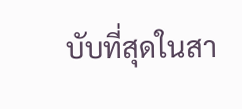บับที่สุดในสา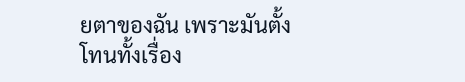ยตาของฉัน เพราะมันตั้งโทนทั้งเรื่อง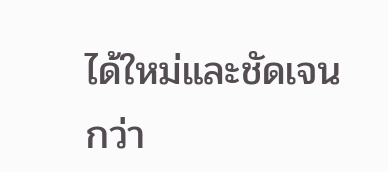ได้ใหม่และชัดเจนกว่า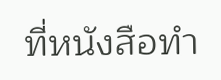ที่หนังสือทำ